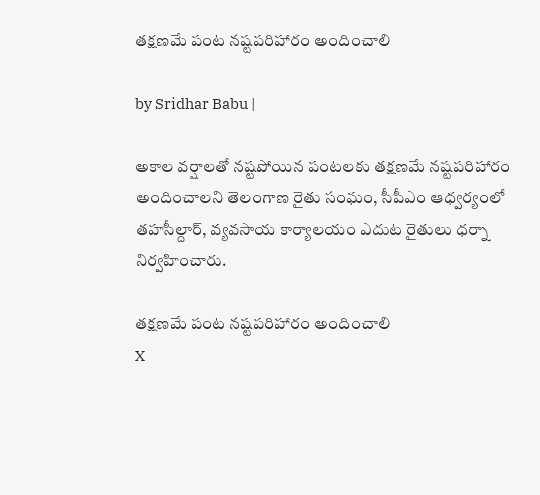తక్షణమే పంట నష్టపరిహారం అందించాలి

by Sridhar Babu |

అకాల వర్షాలతో నష్టపోయిన పంటలకు తక్షణమే నష్టపరిహారం అందించాలని తెలంగాణ రైతు సంఘం, సీపీఎం ఆధ్వర్యంలో తహసీల్దార్, వ్యవసాయ కార్యాలయం ఎదుట రైతులు ధర్నా నిర్వహించారు.

తక్షణమే పంట నష్టపరిహారం అందించాలి
X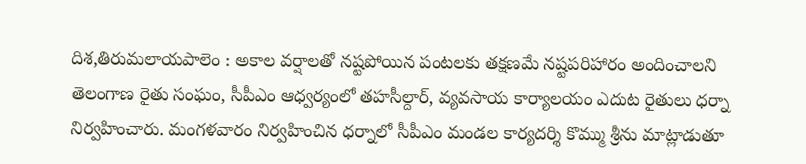దిశ,తిరుమలాయపాలెం : అకాల వర్షాలతో నష్టపోయిన పంటలకు తక్షణమే నష్టపరిహారం అందించాలని తెలంగాణ రైతు సంఘం, సీపీఎం ఆధ్వర్యంలో తహసీల్దార్, వ్యవసాయ కార్యాలయం ఎదుట రైతులు ధర్నా నిర్వహించారు. మంగళవారం నిర్వహించిన ధర్నాలో సీపీఎం మండల కార్యదర్శి కొమ్ము శ్రీను మాట్లాడుతూ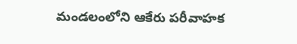మండలంలోని ఆకేరు పరీవాహక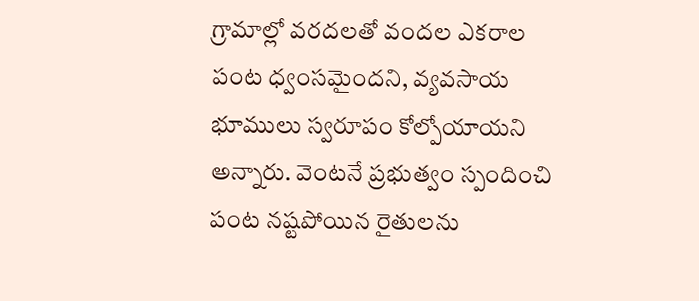గ్రామాల్లో వరదలతో వందల ఎకరాల పంట ధ్వంసమైందని, వ్యవసాయ భూములు స్వరూపం కోల్పోయాయని అన్నారు. వెంటనే ప్రభుత్వం స్పందించి పంట నష్టపోయిన రైతులను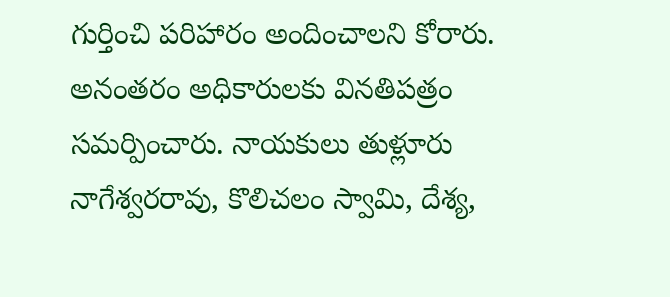గుర్తించి పరిహారం అందించాలని కోరారు. అనంతరం అధికారులకు వినతిపత్రం సమర్పించారు. నాయకులు తుళ్లూరు నాగేశ్వరరావు, కొలిచలం స్వామి, దేశ్య,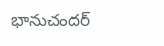భానుచందర్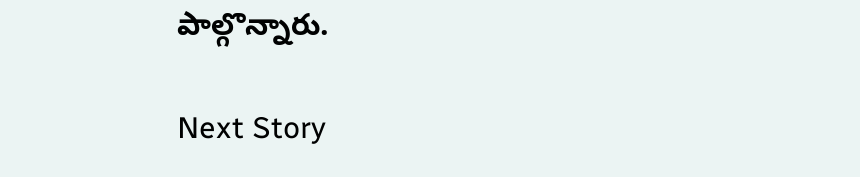పాల్గొన్నారు.

Next Story